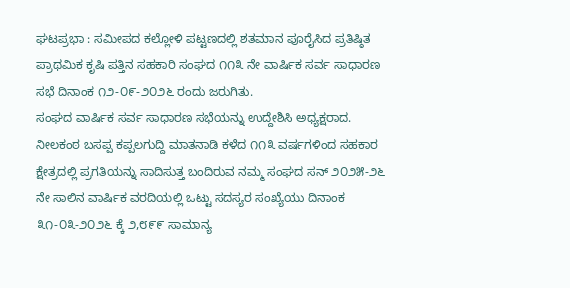ಘಟಪ್ರಭಾ : ಸಮೀಪದ ಕಲ್ಲೋಳಿ ಪಟ್ಟಣದಲ್ಲಿ ಶತಮಾನ ಪೂರೈಸಿದ ಪ್ರತಿಷ್ಠಿತ ಪ್ರಾಥಮಿಕ ಕೃಷಿ ಪತ್ತಿನ ಸಹಕಾರಿ ಸಂಘದ ೧೧೩ ನೇ ವಾರ್ಷಿಕ ಸರ್ವ ಸಾಧಾರಣ ಸಭೆ ದಿನಾಂಕ ೧೨-೦೯-೨೦೨೬ ರಂದು ಜರುಗಿತು.
ಸಂಘದ ವಾರ್ಷಿಕ ಸರ್ವ ಸಾಧಾರಣ ಸಭೆಯನ್ನು ಉದ್ದೇಶಿಸಿ ಅಧ್ಯಕ್ಷರಾದ. ನೀಲಕಂಠ ಬಸಪ್ಪ ಕಪ್ಪಲಗುದ್ದಿ ಮಾತನಾಡಿ ಕಳೆದ ೧೧೩ ವರ್ಷಗಳಿಂದ ಸಹಕಾರ ಕ್ಷೇತ್ರದಲ್ಲಿ ಪ್ರಗತಿಯನ್ನು ಸಾದಿಸುತ್ತ ಬಂದಿರುವ ನಮ್ಮ ಸಂಘದ ಸನ್ ೨೦೨೫-೨೬ ನೇ ಸಾಲಿನ ವಾರ್ಷಿಕ ವರದಿಯಲ್ಲಿ ಒಟ್ಟು ಸದಸ್ಯರ ಸಂಖ್ಯೆಯು ದಿನಾಂಕ ೩೧-೦೩-೨೦೨೬ ಕ್ಕೆ ೨,೮೯೯ ಸಾಮಾನ್ಯ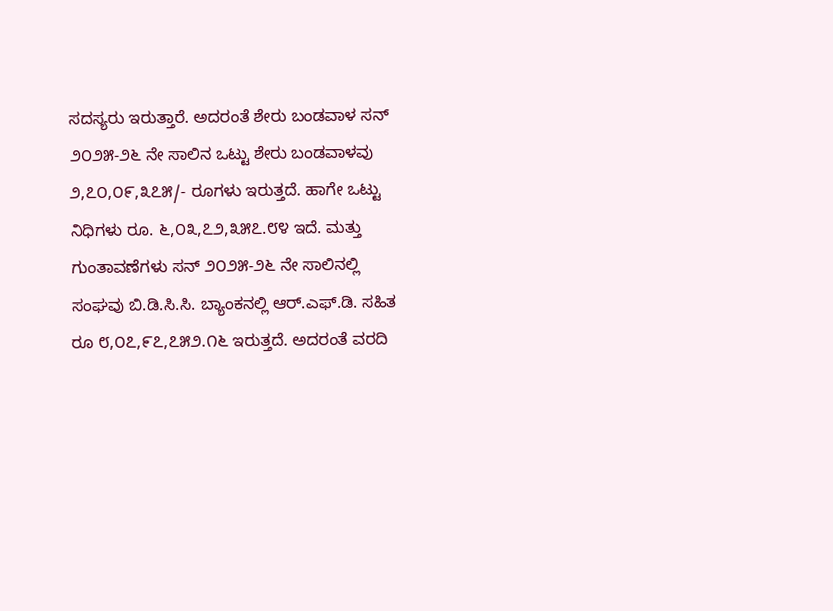ಸದಸ್ಯರು ಇರುತ್ತಾರೆ. ಅದರಂತೆ ಶೇರು ಬಂಡವಾಳ ಸನ್ ೨೦೨೫-೨೬ ನೇ ಸಾಲಿನ ಒಟ್ಟು ಶೇರು ಬಂಡವಾಳವು ೨,೭೦,೦೯,೩೭೫/- ರೂಗಳು ಇರುತ್ತದೆ. ಹಾಗೇ ಒಟ್ಟು ನಿಧಿಗಳು ರೂ. ೬,೦೩,೭೨,೩೫೭.೮೪ ಇದೆ. ಮತ್ತು ಗುಂತಾವಣೆಗಳು ಸನ್ ೨೦೨೫-೨೬ ನೇ ಸಾಲಿನಲ್ಲಿ ಸಂಘವು ಬಿ.ಡಿ.ಸಿ.ಸಿ. ಬ್ಯಾಂಕನಲ್ಲಿ ಆರ್.ಎಫ್.ಡಿ. ಸಹಿತ ರೂ ೮,೦೭,೯೭,೭೫೨.೧೬ ಇರುತ್ತದೆ. ಅದರಂತೆ ವರದಿ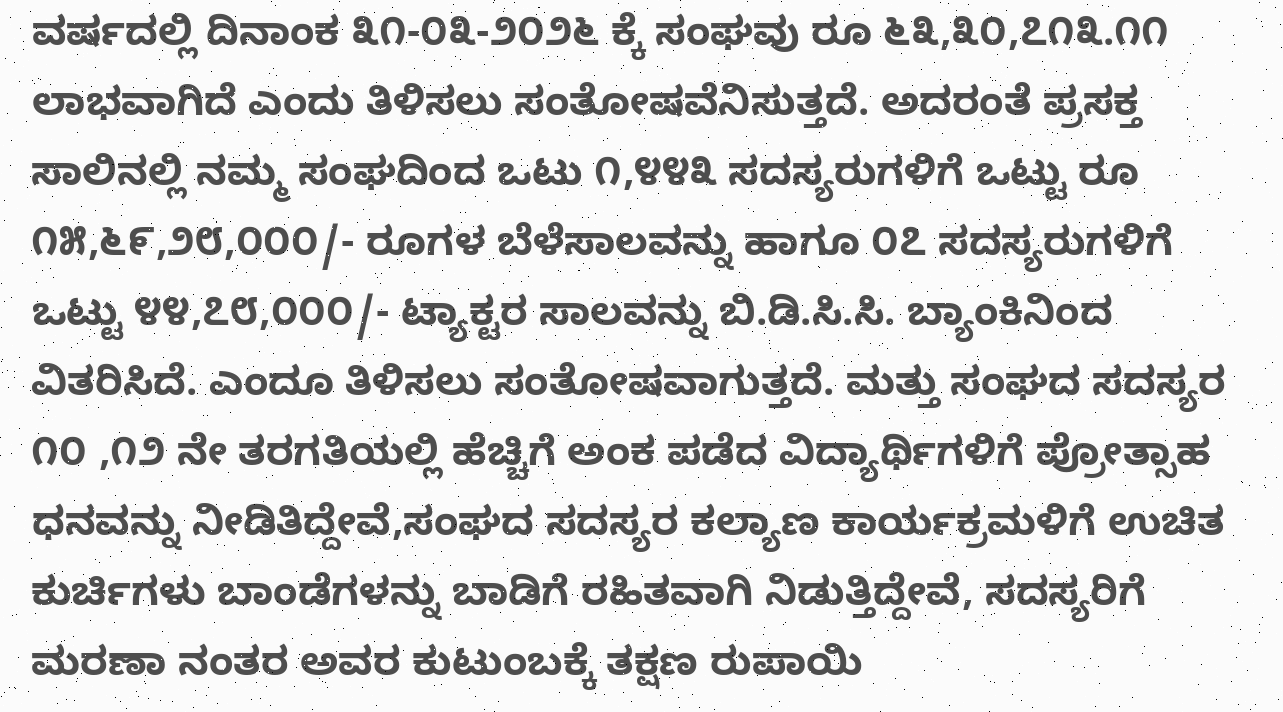ವರ್ಷದಲ್ಲಿ ದಿನಾಂಕ ೩೧-೦೩-೨೦೨೬ ಕ್ಕೆ ಸಂಘವು ರೂ ೬೩,೩೦,೭೧೩.೧೧ ಲಾಭವಾಗಿದೆ ಎಂದು ತಿಳಿಸಲು ಸಂತೋಷವೆನಿಸುತ್ತದೆ. ಅದರಂತೆ ಪ್ರಸಕ್ತ ಸಾಲಿನಲ್ಲಿ ನಮ್ಮ ಸಂಘದಿಂದ ಒಟು ೧,೪೪೩ ಸದಸ್ಯರುಗಳಿಗೆ ಒಟ್ಟು ರೂ ೧೫,೬೯,೨೮,೦೦೦/- ರೂಗಳ ಬೆಳೆಸಾಲವನ್ನು ಹಾಗೂ ೦೭ ಸದಸ್ಯರುಗಳಿಗೆ ಒಟ್ಟು ೪೪,೭೮,೦೦೦/- ಟ್ಯಾಕ್ಟರ ಸಾಲವನ್ನು ಬಿ.ಡಿ.ಸಿ.ಸಿ. ಬ್ಯಾಂಕಿನಿಂದ ವಿತರಿಸಿದೆ. ಎಂದೂ ತಿಳಿಸಲು ಸಂತೋಷವಾಗುತ್ತದೆ. ಮತ್ತು ಸಂಘದ ಸದಸ್ಯರ ೧೦ ,೧೨ ನೇ ತರಗತಿಯಲ್ಲಿ ಹೆಚ್ಚಿಗೆ ಅಂಕ ಪಡೆದ ವಿದ್ಯಾರ್ಥಿಗಳಿಗೆ ಪ್ರೋತ್ಸಾಹ ಧನವನ್ನು ನೀಡಿತಿದ್ದೇವೆ,ಸಂಘದ ಸದಸ್ಯರ ಕಲ್ಯಾಣ ಕಾರ್ಯಕ್ರಮಳಿಗೆ ಉಚಿತ ಕುರ್ಚಿಗಳು ಬಾಂಡೆಗಳನ್ನು ಬಾಡಿಗೆ ರಹಿತವಾಗಿ ನಿಡುತ್ತಿದ್ದೇವೆ, ಸದಸ್ಯರಿಗೆ ಮರಣಾ ನಂತರ ಅವರ ಕುಟುಂಬಕ್ಕೆ ತಕ್ಷಣ ರುಪಾಯಿ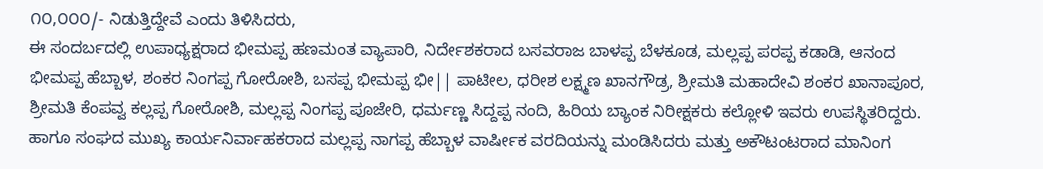೧೦,೦೦೦/- ನಿಡುತ್ತಿದ್ದೇವೆ ಎಂದು ತಿಳಿಸಿದರು,
ಈ ಸಂದರ್ಬದಲ್ಲಿ ಉಪಾಧ್ಯಕ್ಷರಾದ ಭೀಮಪ್ಪ ಹಣಮಂತ ವ್ಯಾಪಾರಿ, ನಿರ್ದೇಶಕರಾದ ಬಸವರಾಜ ಬಾಳಪ್ಪ ಬೆಳಕೂಡ, ಮಲ್ಲಪ್ಪ ಪರಪ್ಪ ಕಡಾಡಿ, ಆನಂದ ಭೀಮಪ್ಪ ಹೆಬ್ಬಾಳ, ಶಂಕರ ನಿಂಗಪ್ಪ ಗೋರೋಶಿ, ಬಸಪ್ಪ ಭೀಮಪ್ಪ ಭೀ|| ಪಾಟೀಲ, ಧರೀಶ ಲಕ್ಷ್ಮಣ ಖಾನಗೌಡ್ರ, ಶ್ರೀಮತಿ ಮಹಾದೇವಿ ಶಂಕರ ಖಾನಾಪೂರ, ಶ್ರೀಮತಿ ಕೆಂಪವ್ವ ಕಲ್ಲಪ್ಪ ಗೋರೋಶಿ, ಮಲ್ಲಪ್ಪ ನಿಂಗಪ್ಪ ಪೂಜೇರಿ, ಧರ್ಮಣ್ಣ ಸಿದ್ದಪ್ಪ ನಂದಿ, ಹಿರಿಯ ಬ್ಯಾಂಕ ನಿರೀಕ್ಷಕರು ಕಲ್ಲೋಳಿ ಇವರು ಉಪಸ್ಥಿತರಿದ್ದರು. ಹಾಗೂ ಸಂಘದ ಮುಖ್ಯ ಕಾರ್ಯನಿರ್ವಾಹಕರಾದ ಮಲ್ಲಪ್ಪ ನಾಗಪ್ಪ ಹೆಬ್ಬಾಳ ವಾರ್ಷೀಕ ವರದಿಯನ್ನು ಮಂಡಿಸಿದರು ಮತ್ತು ಅಕೌಟಂಟರಾದ ಮಾನಿಂಗ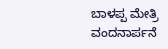ಬಾಳಪ್ಪ ಮೇತ್ರಿ ವಂದನಾರ್ಪನೆ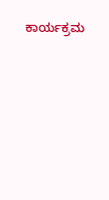ಕಾರ್ಯಕ್ರಮ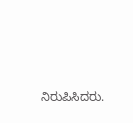ನಿರುಪಿಸಿದರು.